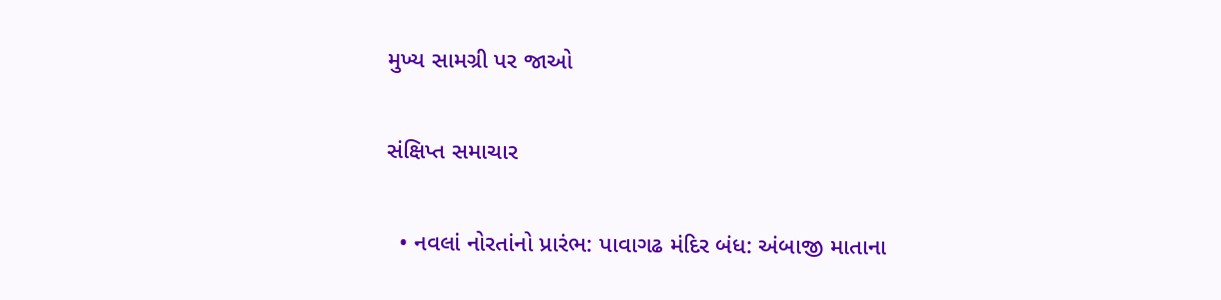મુખ્ય સામગ્રી પર જાઓ

સંક્ષિપ્ત સમાચાર

  • નવલાં નોરતાંનો પ્રારંભ: પાવાગઢ મંદિર બંધ: અંબાજી માતાના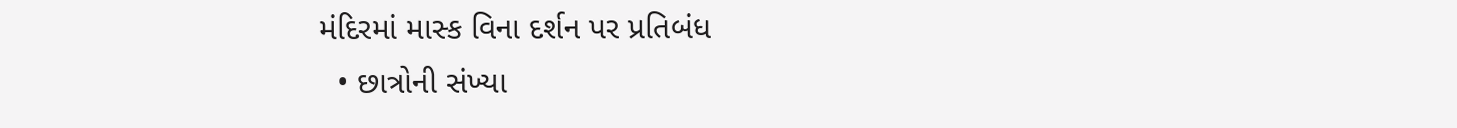મંદિરમાં માસ્ક વિના દર્શન પર પ્રતિબંધ
  • છાત્રોની સંખ્યા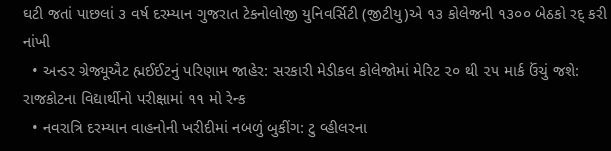ઘટી જતાં પાછલાં ૩ વર્ષ દરમ્યાન ગુજરાત ટેકનોલોજી યુનિવર્સિટી (જીટીયુ)એ ૧૩ કોલેજની ૧૩૦૦ બેઠકો રદ્‌ કરી નાંખી
  • અન્ડર ગ્રેજ્યૂઐટ હ્મઈઈટનું પરિણામ જાહેર: સરકારી મેડીકલ કોલેજોમાં મેરિટ ૨૦ થી ૨૫ માર્ક ઉંચું જશે: રાજકોટના વિદ્યાર્થીનો પરીક્ષામાં ૧૧ મો રેન્ક
  • નવરાત્રિ દરમ્યાન વાહનોની ખરીદીમાં નબળું બુકીંગ: ટુ વ્હીલરના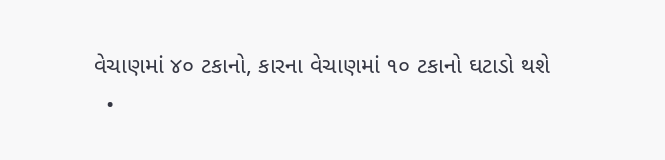વેચાણમાં ૪૦ ટકાનો, કારના વેચાણમાં ૧૦ ટકાનો ઘટાડો થશે
  •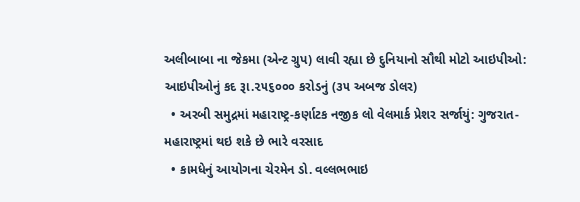અલીબાબા ના જેકમા (એન્ટ ગ્રુપ) લાવી રહ્યા છે દુનિયાનો સૌથી મોટો આઇપીઓ: આઇપીઓનું કદ રૂા.૨૫૬૦૦૦ કરોડનું (૩૫ અબજ ડોલર)
  • અરબી સમુદ્રમાં મહારાષ્ટ્ર-કર્ણાટક નજીક લો વેલમાર્ક પ્રેશર સર્જાયું: ગુજરાત-મહારાષ્ટ્રમાં થઇ શકે છે ભારે વરસાદ
  • કામધેનું આયોગના ચેરમેન ડો. વલ્લભભાઇ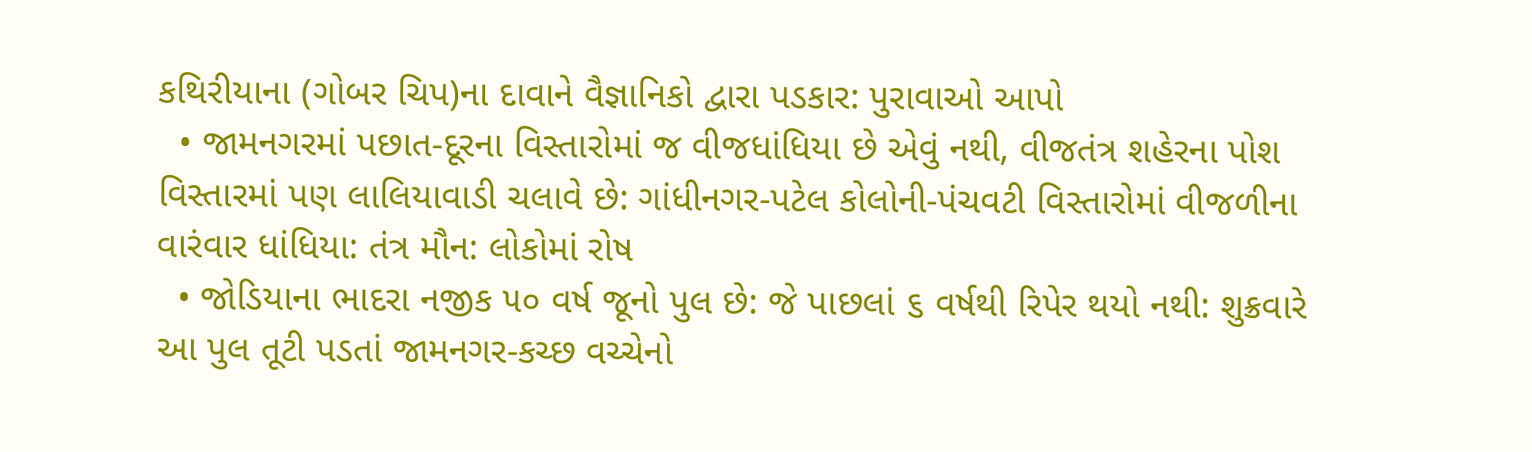કથિરીયાના (ગોબર ચિપ)ના દાવાને વૈજ્ઞાનિકો દ્વારા પડકાર: પુરાવાઓ આપો
  • જામનગરમાં પછાત-દૂરના વિસ્તારોમાં જ વીજધાંધિયા છે એવું નથી, વીજતંત્ર શહેરના પોશ વિસ્તારમાં પણ લાલિયાવાડી ચલાવે છે: ગાંધીનગર-પટેલ કોલોની-પંચવટી વિસ્તારોમાં વીજળીના વારંવાર ધાંધિયા: તંત્ર મૌન: લોકોમાં રોષ
  • જોડિયાના ભાદરા નજીક ૫૦ વર્ષ જૂનો પુલ છે: જે પાછલાં ૬ વર્ષથી રિપેર થયો નથી: શુક્રવારે આ પુલ તૂટી પડતાં જામનગર-કચ્છ વચ્ચેનો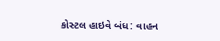કોસ્ટલ હાઇવે બંધ: વાહન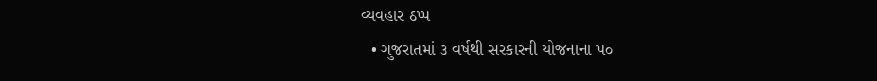વ્યવહાર ઠપ્પ
  • ગુજરાતમાં ૩ વર્ષથી સરકારની યોજનાના ૫૦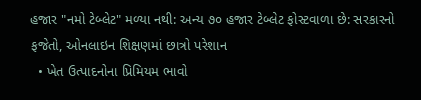હજાર "નમો ટેબ્લેટ" મળ્યા નથી: અન્ય ૭૦ હજાર ટેબ્લેટ ફોસ્ટવાળા છે: સરકારનો ફજેતો, ઓનલાઇન શિક્ષણમાં છાત્રો પરેશાન
  • ખેત ઉત્પાદનોના પ્રિમિયમ ભાવો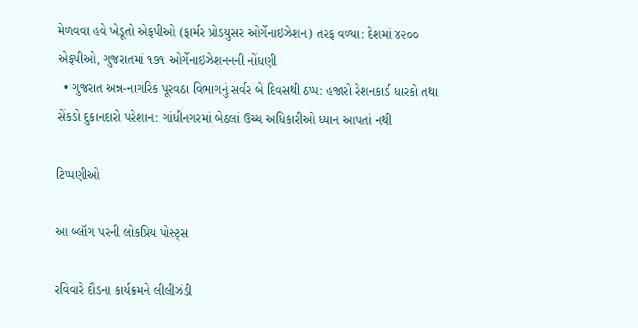મેળવવા હવે ખેડૂતો એફપીઓ (ફાર્મર પ્રોડયુસર ઓર્ગેનાઇઝેશન) તરફ વળ્યા: દેશમાં ૪૨૦૦ એફપીઓ, ગુજરાતમાં ૧૭૧ ઓર્ગેનાઇઝેશનનની નોંધણી
  • ગુજરાત અન્ન-નાગરિક પૂરવઠા વિભાગનું સર્વર બે દિવસથી ઠપ્પ: હજારો રેશનકાર્ડ ધારકો તથા સેંકડો દુકાનદારો પરેશાન: ગાંધીનગરમાં બેઠલાં ઉચ્ચ અધિકારીઓ ધ્યાન આપતાં નથી

ટિપ્પણીઓ

આ બ્લૉગ પરની લોકપ્રિય પોસ્ટ્સ

રવિવારે દૌડના કાર્યક્રમને લીલીઝંડી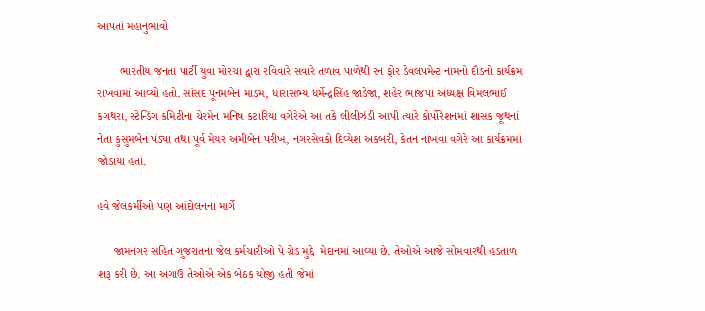આપતાં મહાનુભાવો

       ભારતીય જનતા પાર્ટી યુવા મોરચા દ્વારા રવિવારે સવારે તળાવ પાળેથી રન ફોર ડેવલપમેન્ટ નામનો દૌડનો કાર્યક્રમ રાખવામાં આવ્યો હતો. સાંસદ પૂનમબેન માડમ, ધારાસભ્ય ધર્મેન્દ્રસિંહ જાડેજા, શહેર ભાજપા અધ્યક્ષ વિમલભાઈ કગથરા, સ્ટેન્ડિંગ કમિટીના ચેરમેન મનિષ કટારિયા વગેરેએ આ તકે લીલીઝંડી આપી ત્યારે કોર્પોરેશનમાં શાસક જૂથનાં નેતા કુસુમબેન પંડ્યા તથા પૂર્વ મેયર અમીબેન પરીખ, નગરસેવકો દિવ્યેશ અકબરી, કેતન નાખવા વગેરે આ કાર્યક્રમમાં જોડાયા હતાં.

હવે જેલકર્મીઓ પણ આંદોલનના માર્ગે

     જામનગર સહિત ગુજરાતના જેલ કર્મચારીઓ પે ગ્રેડ મુદ્દે  મેદાનમાં આવ્યા છે. તેઓએ આજે સોમવારથી હડતાળ શરૂ કરી છે. આ અગાઉ તેઓએ એક બેઠક યોજી હતી જેમાં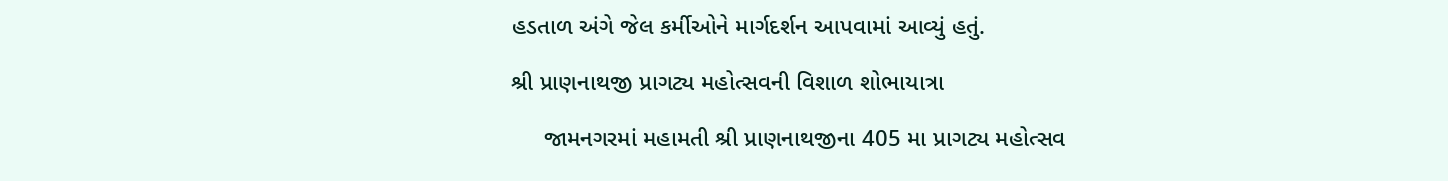હડતાળ અંગે જેલ કર્મીઓને માર્ગદર્શન આપવામાં આવ્યું હતું.

શ્રી પ્રાણનાથજી પ્રાગટ્ય મહોત્સવની વિશાળ શોભાયાત્રા

     જામનગરમાં મહામતી શ્રી પ્રાણનાથજીના 405 મા પ્રાગટ્ય મહોત્સવ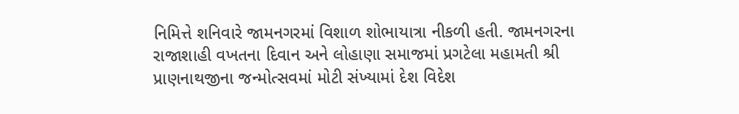નિમિત્તે શનિવારે જામનગરમાં વિશાળ શોભાયાત્રા નીકળી હતી. જામનગરના રાજાશાહી વખતના દિવાન અને લોહાણા સમાજમાં પ્રગટેલા મહામતી શ્રી પ્રાણનાથજીના જન્મોત્સવમાં મોટી સંખ્યામાં દેશ વિદેશ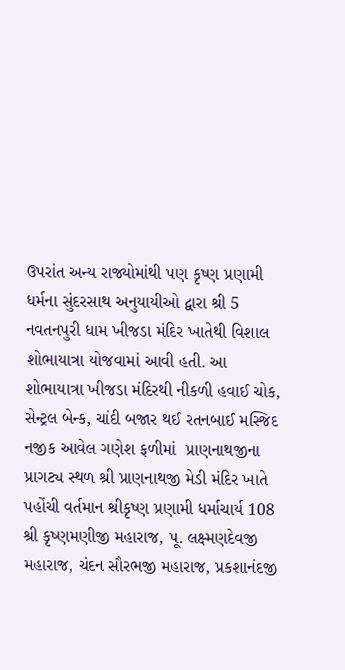ઉપરાંત અન્ય રાજ્યોમાંથી પણ કૃષ્ણ પ્રણામી ધર્મના સુંદરસાથ અનુયાયીઓ દ્વારા શ્રી 5 નવતનપુરી ધામ ખીજડા મંદિર ખાતેથી વિશાલ શોભાયાત્રા યોજવામાં આવી હતી. આ શોભાયાત્રા ખીજડા મંદિરથી નીકળી હવાઈ ચોક, સેન્ટ્રલ બેન્ક, ચાંદી બજાર થઈ રતનબાઈ મસ્જિદ  નજીક આવેલ ગણેશ ફળીમાં  પ્રાણનાથજીના પ્રાગટ્ય સ્થળ શ્રી પ્રાણનાથજી મેડી મંદિર ખાતે પહોંચી વર્તમાન શ્રીકૃષ્ણ પ્રણામી ધર્માચાર્ય 108 શ્રી કૃષ્ણમણીજી મહારાજ, પૂ. લક્ષ્મણદેવજી મહારાજ, ચંદન સૌરભજી મહારાજ, પ્રકશાનંદજી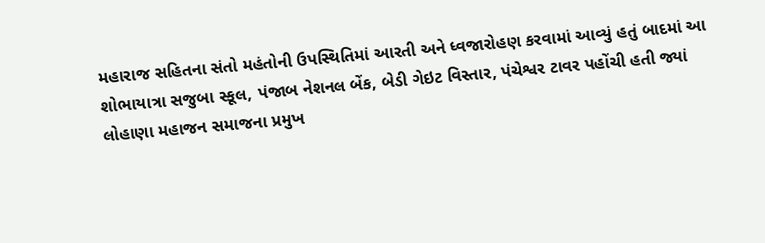મહારાજ સહિતના સંતો મહંતોની ઉપસ્થિતિમાં આરતી અને ધ્વજારોહણ કરવામાં આવ્યું હતું બાદમાં આ શોભાયાત્રા સજુબા સ્કૂલ, પંજાબ નેશનલ બેંક, બેડી ગેઇટ વિસ્તાર, પંચેશ્વર ટાવર પહોંચી હતી જ્યાં લોહાણા મહાજન સમાજના પ્રમુખ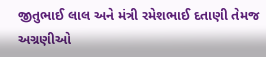જીતુભાઈ લાલ અને મંત્રી રમેશભાઈ દતાણી તેમજ અગ્રણીઓ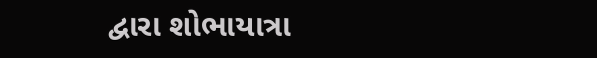દ્વારા શોભાયાત્રા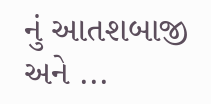નું આતશબાજી અને ...